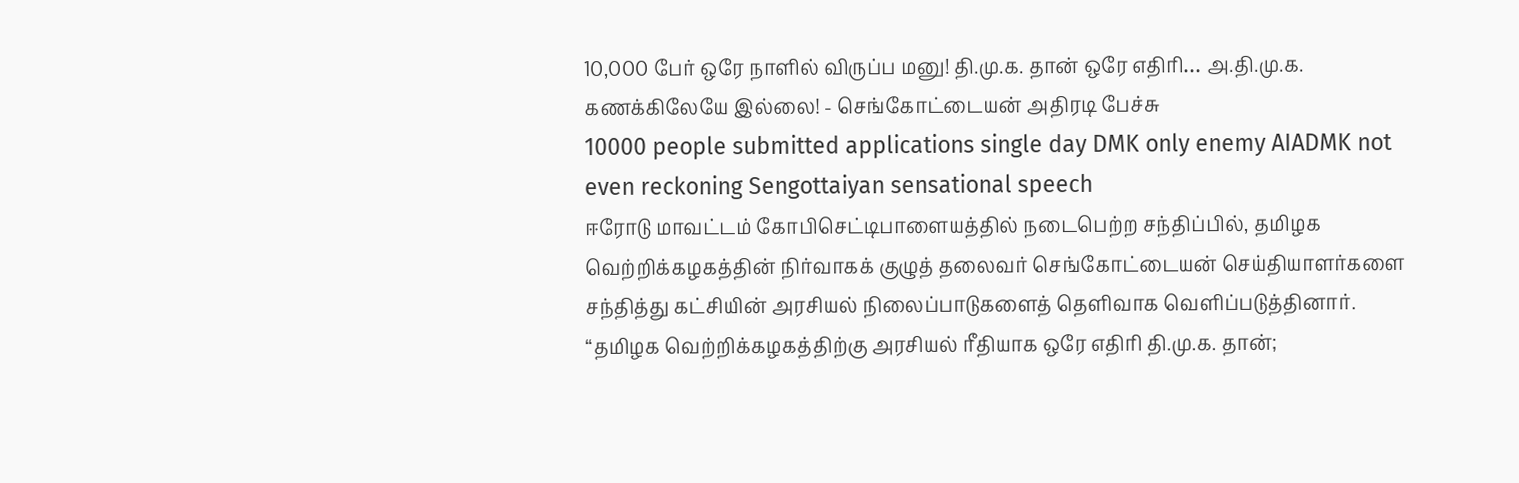10,000 பேர் ஒரே நாளில் விருப்ப மனு! தி.மு.க. தான் ஒரே எதிரி… அ.தி.மு.க. கணக்கிலேயே இல்லை! - செங்கோட்டையன் அதிரடி பேச்சு
10000 people submitted applications single day DMK only enemy AIADMK not even reckoning Sengottaiyan sensational speech
ஈரோடு மாவட்டம் கோபிசெட்டிபாளையத்தில் நடைபெற்ற சந்திப்பில், தமிழக வெற்றிக்கழகத்தின் நிர்வாகக் குழுத் தலைவர் செங்கோட்டையன் செய்தியாளர்களை சந்தித்து கட்சியின் அரசியல் நிலைப்பாடுகளைத் தெளிவாக வெளிப்படுத்தினார்.
“தமிழக வெற்றிக்கழகத்திற்கு அரசியல் ரீதியாக ஒரே எதிரி தி.மு.க. தான்;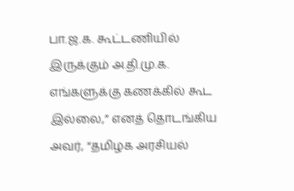பா.ஜ.க. கூட்டணியில் இருக்கும் அ.தி.மு.க. எங்களுக்கு கணக்கில் கூட இல்லை,” எனத் தொடங்கிய அவர், “தமிழக அரசியல்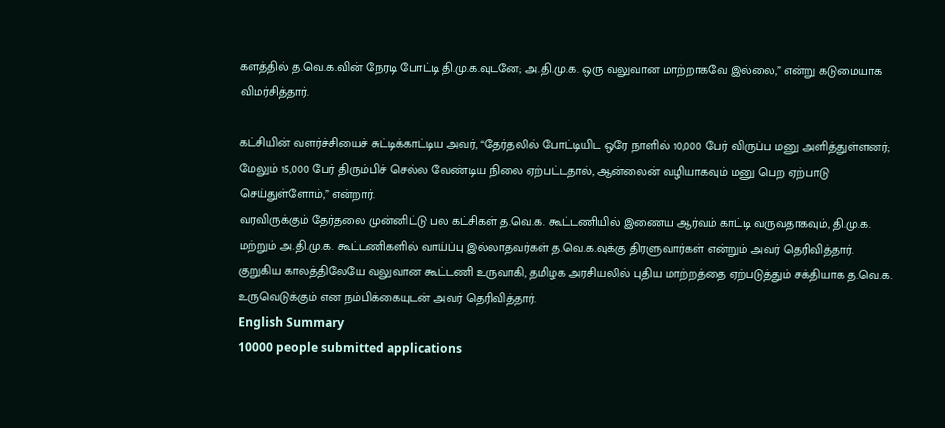களத்தில் த.வெ.க.வின் நேரடி போட்டி தி.மு.க.வுடனே; அ.தி.மு.க. ஒரு வலுவான மாற்றாகவே இல்லை,” என்று கடுமையாக விமர்சித்தார்.

கட்சியின் வளர்ச்சியைச் சுட்டிக்காட்டிய அவர், “தேர்தலில் போட்டியிட ஒரே நாளில் 10,000 பேர் விருப்ப மனு அளித்துள்ளனர்; மேலும் 15,000 பேர் திரும்பிச் செல்ல வேண்டிய நிலை ஏற்பட்டதால், ஆன்லைன் வழியாகவும் மனு பெற ஏற்பாடு செய்துள்ளோம்,” என்றார்.
வரவிருக்கும் தேர்தலை முன்னிட்டு பல கட்சிகள் த.வெ.க. கூட்டணியில் இணைய ஆர்வம் காட்டி வருவதாகவும், தி.மு.க. மற்றும் அ.தி.மு.க. கூட்டணிகளில் வாய்ப்பு இல்லாதவர்கள் த.வெ.க.வுக்கு திரளுவார்கள் என்றும் அவர் தெரிவித்தார்.
குறுகிய காலத்திலேயே வலுவான கூட்டணி உருவாகி, தமிழக அரசியலில் புதிய மாற்றத்தை ஏற்படுத்தும் சக்தியாக த.வெ.க. உருவெடுக்கும் என நம்பிக்கையுடன் அவர் தெரிவித்தார்.
English Summary
10000 people submitted applications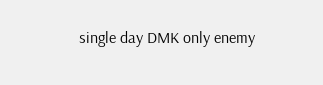single day DMK only enemy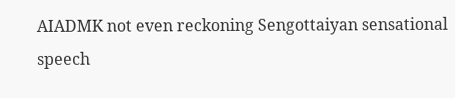AIADMK not even reckoning Sengottaiyan sensational speech